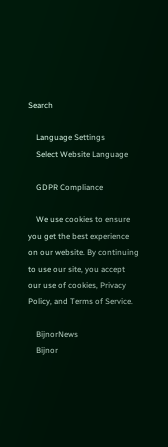Search

    Language Settings
    Select Website Language

    GDPR Compliance

    We use cookies to ensure you get the best experience on our website. By continuing to use our site, you accept our use of cookies, Privacy Policy, and Terms of Service.

    BijnorNews
    Bijnor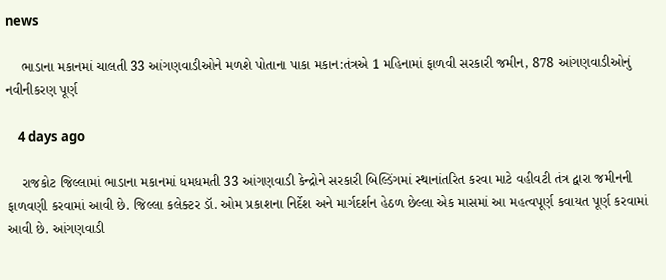news

    ભાડાના મકાનમાં ચાલતી 33 આંગણવાડીઓને મળશે પોતાના પાકા મકાન:તંત્રએ 1 મહિનામાં ફાળવી સરકારી જમીન, 878 આંગણવાડીઓનું નવીનીકરણ પૂર્ણ

    4 days ago

    રાજકોટ જિલ્લામાં ભાડાના મકાનમાં ધમધમતી 33 આંગણવાડી કેન્દ્રોને સરકારી બિલ્ડિંગમાં સ્થાનાંતરિત કરવા માટે વહીવટી તંત્ર દ્વારા જમીનની ફાળવણી કરવામાં આવી છે. જિલ્લા કલેક્ટર ડૉ. ઓમ પ્રકાશના નિર્દેશ અને માર્ગદર્શન હેઠળ છેલ્લા એક માસમાં આ મહત્વપૂર્ણ કવાયત પૂર્ણ કરવામાં આવી છે. આંગણવાડી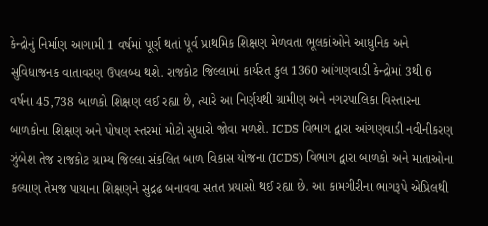કેન્દ્રોનું નિર્માણ આગામી 1 વર્ષમાં પૂર્ણ થતાં પૂર્વ પ્રાથમિક શિક્ષણ મેળવતા ભૂલકાંઓને આધુનિક અને સુવિધાજનક વાતાવરણ ઉપલબ્ધ થશે. રાજકોટ જિલ્લામાં કાર્યરત કુલ 1360 આંગણવાડી કેન્દ્રોમાં 3થી 6 વર્ષના 45,738 બાળકો શિક્ષણ લઈ રહ્યા છે, ત્યારે આ નિર્ણયથી ગ્રામીણ અને નગરપાલિકા વિસ્તારના બાળકોના શિક્ષણ અને પોષણ સ્તરમાં મોટો સુધારો જોવા મળશે. ICDS વિભાગ દ્વારા આંગણવાડી નવીનીકરણ ઝુંબેશ તેજ રાજકોટ ગ્રામ્ય જિલ્લા સંકલિત બાળ વિકાસ યોજના (ICDS) વિભાગ દ્વારા બાળકો અને માતાઓના કલ્યાણ તેમજ પાયાના શિક્ષણને સુદ્રઢ બનાવવા સતત પ્રયાસો થઈ રહ્યા છે. આ કામગીરીના ભાગરૂપે એપ્રિલથી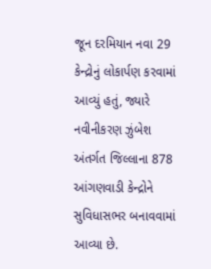જૂન દરમિયાન નવા 29 કેન્દ્રોનું લોકાર્પણ કરવામાં આવ્યું હતું, જ્યારે નવીનીકરણ ઝુંબેશ અંતર્ગત જિલ્લાના 878 આંગણવાડી કેન્દ્રોને સુવિધાસભર બનાવવામાં આવ્યા છે.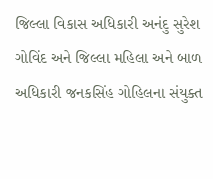જિલ્લા વિકાસ અધિકારી અનંદુ સુરેશ ગોવિંદ અને જિલ્લા મહિલા અને બાળ અધિકારી જનકસિંહ ગોહિલના સંયુક્ત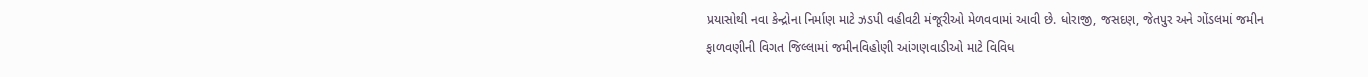પ્રયાસોથી નવા કેન્દ્રોના નિર્માણ માટે ઝડપી વહીવટી મંજૂરીઓ મેળવવામાં આવી છે. ધોરાજી, જસદણ, જેતપુર અને ગોંડલમાં જમીન ફાળવણીની વિગત જિલ્લામાં જમીનવિહોણી આંગણવાડીઓ માટે વિવિધ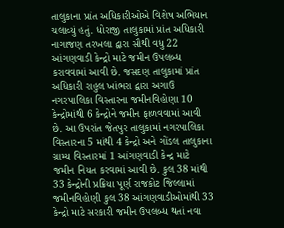તાલુકાના પ્રાંત અધિકારીઓએ વિશેષ અભિયાન ચલાવ્યું હતું. ધોરાજી તાલુકામાં પ્રાંત અધિકારી નાગાજણ તરખલા દ્વારા સૌથી વધુ 22 આંગણવાડી કેન્દ્રો માટે જમીન ઉપલબ્ધ કરાવવામાં આવી છે. જસદણ તાલુકામાં પ્રાંત અધિકારી રાહુલ ખાંભરા દ્વારા અગાઉ નગરપાલિકા વિસ્તારના જમીનવિહોણા 10 કેન્દ્રોમાંથી 6 કેન્દ્રોને જમીન ફાળવવામાં આવી છે. આ ઉપરાંત જેતપુર તાલુકામાં નગરપાલિકા વિસ્તારના 5 માંથી 4 કેન્દ્રો અને ગોંડલ તાલુકાના ગ્રામ્ય વિસ્તારમાં 1 આંગણવાડી કેન્દ્ર માટે જમીન નિયત કરવામાં આવી છે. કુલ 38 માંથી 33 કેન્દ્રોની પ્રક્રિયા પૂર્ણ રાજકોટ જિલ્લામાં જમીનવિહોણી કુલ 38 આંગણવાડીઓમાંથી 33 કેન્દ્રો માટે સરકારી જમીન ઉપલબ્ધ થતાં નવા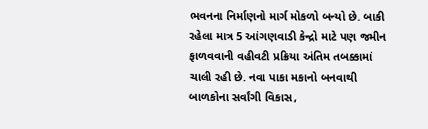ભવનના નિર્માણનો માર્ગ મોકળો બન્યો છે. બાકી રહેલા માત્ર 5 આંગણવાડી કેન્દ્રો માટે પણ જમીન ફાળવવાની વહીવટી પ્રક્રિયા અંતિમ તબક્કામાં ચાલી રહી છે. નવા પાકા મકાનો બનવાથી બાળકોના સર્વાંગી વિકાસ,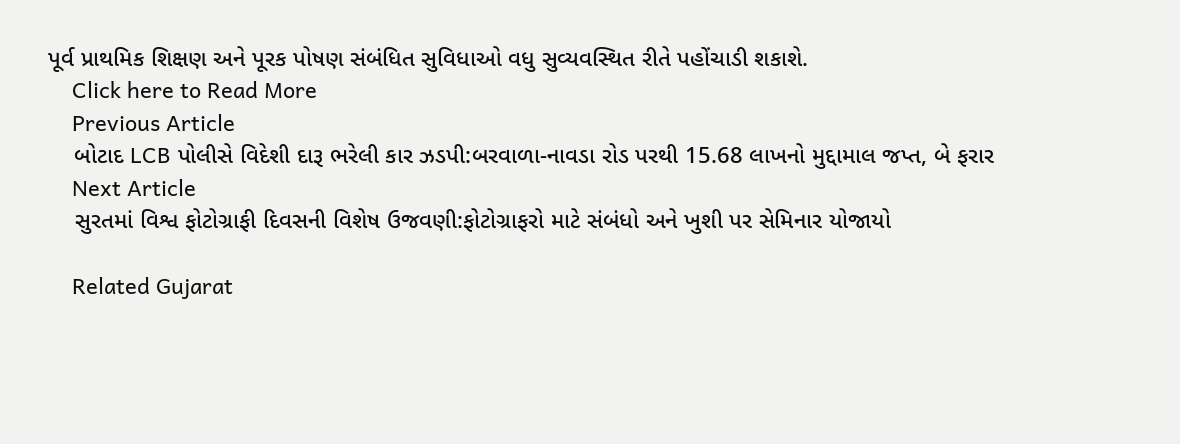પૂર્વ પ્રાથમિક શિક્ષણ અને પૂરક પોષણ સંબંધિત સુવિધાઓ વધુ સુવ્યવસ્થિત રીતે પહોંચાડી શકાશે.
    Click here to Read More
    Previous Article
    બોટાદ LCB પોલીસે વિદેશી દારૂ ભરેલી કાર ઝડપી:બરવાળા-નાવડા રોડ પરથી 15.68 લાખનો મુદ્દામાલ જપ્ત, બે ફરાર
    Next Article
    સુરતમાં વિશ્વ ફોટોગ્રાફી દિવસની વિશેષ ઉજવણી:ફોટોગ્રાફરો માટે સંબંધો અને ખુશી પર સેમિનાર યોજાયો

    Related Gujarat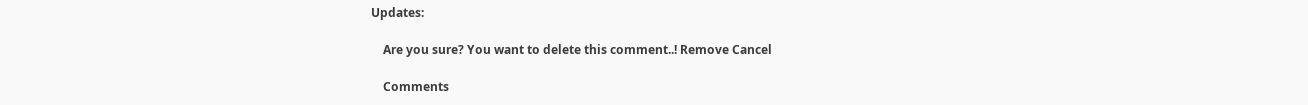Updates:

    Are you sure? You want to delete this comment..! Remove Cancel

    Comments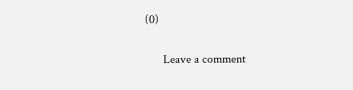(0)

      Leave a comment